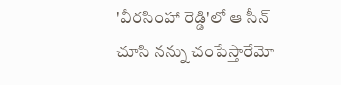'వీరసింహా రెడ్డి'లో ఆ సీన్ చూసి నన్ను చంపేస్తారేమో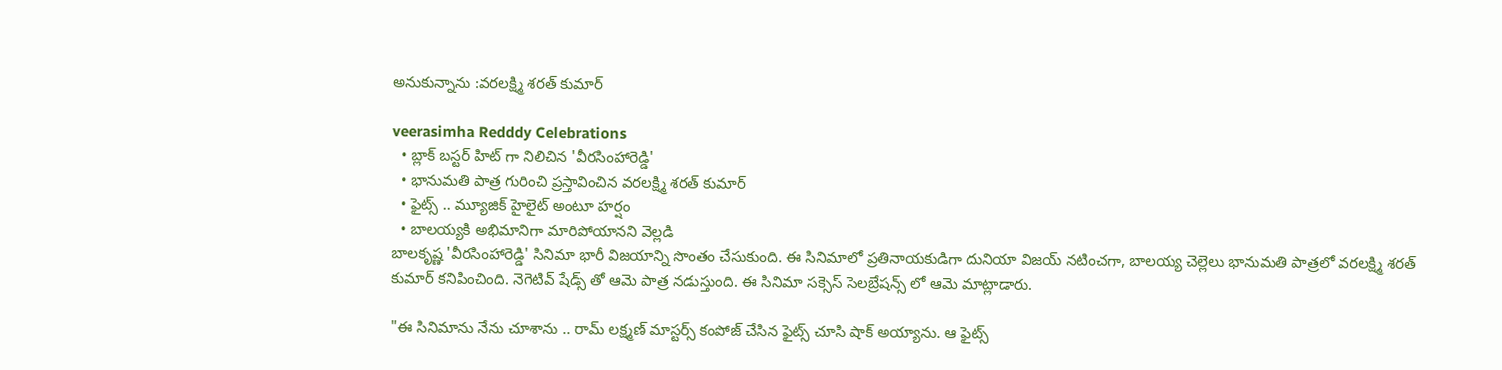అనుకున్నాను :వరలక్ష్మి శరత్ కుమార్

veerasimha Redddy Celebrations
  • బ్లాక్ బస్టర్ హిట్ గా నిలిచిన 'వీరసింహారెడ్డి'
  • భానుమతి పాత్ర గురించి ప్రస్తావించిన వరలక్ష్మి శరత్ కుమార్
  • ఫైట్స్ .. మ్యూజిక్ హైలైట్ అంటూ హర్షం
  • బాలయ్యకి అభిమానిగా మారిపోయానని వెల్లడి
బాలకృష్ణ 'వీరసింహారెడ్డి' సినిమా భారీ విజయాన్ని సొంతం చేసుకుంది. ఈ సినిమాలో ప్రతినాయకుడిగా దునియా విజయ్ నటించగా, బాలయ్య చెల్లెలు భానుమతి పాత్రలో వరలక్ష్మి శరత్ కుమార్ కనిపించింది. నెగెటివ్ షేడ్స్ తో ఆమె పాత్ర నడుస్తుంది. ఈ సినిమా సక్సెస్ సెలబ్రేషన్స్ లో ఆమె మాట్లాడారు.

"ఈ సినిమాను నేను చూశాను .. రామ్ లక్ష్మణ్ మాస్టర్స్ కంపోజ్ చేసిన ఫైట్స్ చూసి షాక్ అయ్యాను. ఆ ఫైట్స్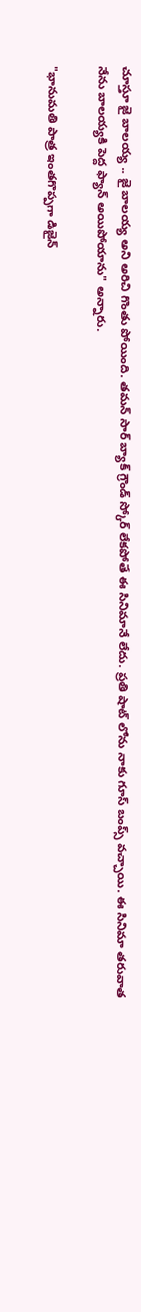చూస్తూ జై బాలయ్య .. జై బాలయ్య అని అరిచి గొంతు పోయింది. తమన్ సార్ బ్యాక్ గ్రౌండ్ స్కోర్ లేకపోతే ఈ సినిమానే లేదు. ప్రతి షాట్ లోను నాకు గూస్ బంప్స్ వచ్చాయి. ఈ సినిమా తరువాత నేను బాలయ్యకి పెద్ద ఫ్యాన్ అయిపోయాను" అన్నారు.

"భానుమతి పాత్ర ఇంతగొప్పగా డిజైన్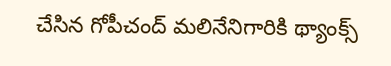చేసిన గోపీచంద్ మలినేనిగారికి థ్యాంక్స్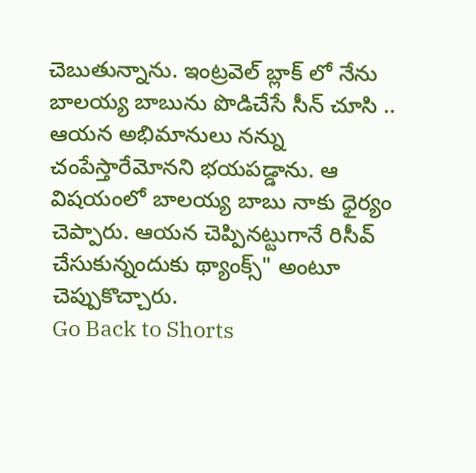చెబుతున్నాను. ఇంట్రవెల్ బ్లాక్ లో నేను బాలయ్య బాబును పొడిచేసే సీన్ చూసి .. ఆయన అభిమానులు నన్ను చంపేస్తారేమోనని భయపడ్డాను. ఆ విషయంలో బాలయ్య బాబు నాకు ధైర్యం చెప్పారు. ఆయన చెప్పినట్టుగానే రిసీవ్ చేసుకున్నందుకు థ్యాంక్స్" అంటూ చెప్పుకొచ్చారు.
Go Back to Shorts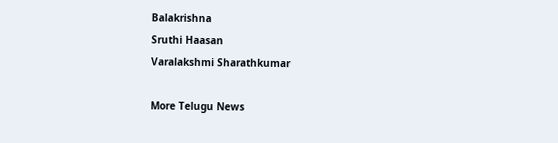Balakrishna
Sruthi Haasan
Varalakshmi Sharathkumar

More Telugu News